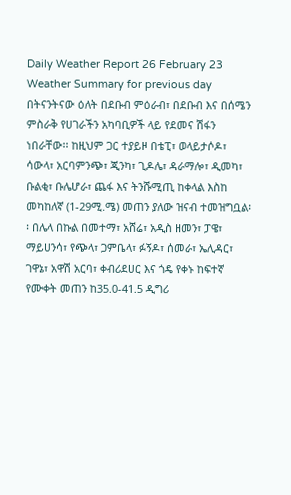Daily Weather Report 26 February 23
Weather Summary for previous day
በትናንትናው ዕለት በደቡብ ምዕራብ፣ በደቡብ እና በሰሜን ምስራቅ የሀገራችን አካባቢዎች ላይ የደመና ሽፋን ነበራቸው፡፡ ከዚህም ጋር ተያይዞ በቴፒ፣ ወላይታሶዶ፣ ሳውላ፣ አርባምንጭ፣ ጂንካ፣ ጊዶሌ፣ ዳራማሎ፣ ዲመካ፣ ቡልቂ፣ ቡሌሆራ፣ ጨፋ እና ትንሹሚጢ ከቀላል እስከ መካከለኛ (1-29ሚ.ሜ) መጠን ያለው ዝናብ ተመዝግቧል፡፡ በሌላ በኩል በመተማ፣ አሸሬ፣ አዲስ ዘመን፣ ፓዌ፣ ማይሀንሳ፣ የጭላ፣ ጋምቤላ፣ ፉኝዶ፣ ሰመራ፣ ኤሊዳር፣ ገዋኔ፣ አዋሽ አርባ፣ ቀብሪደሀር እና ጎዴ የቀኑ ከፍተኛ የሙቀት መጠን ከ35.0-41.5 ዲግሪ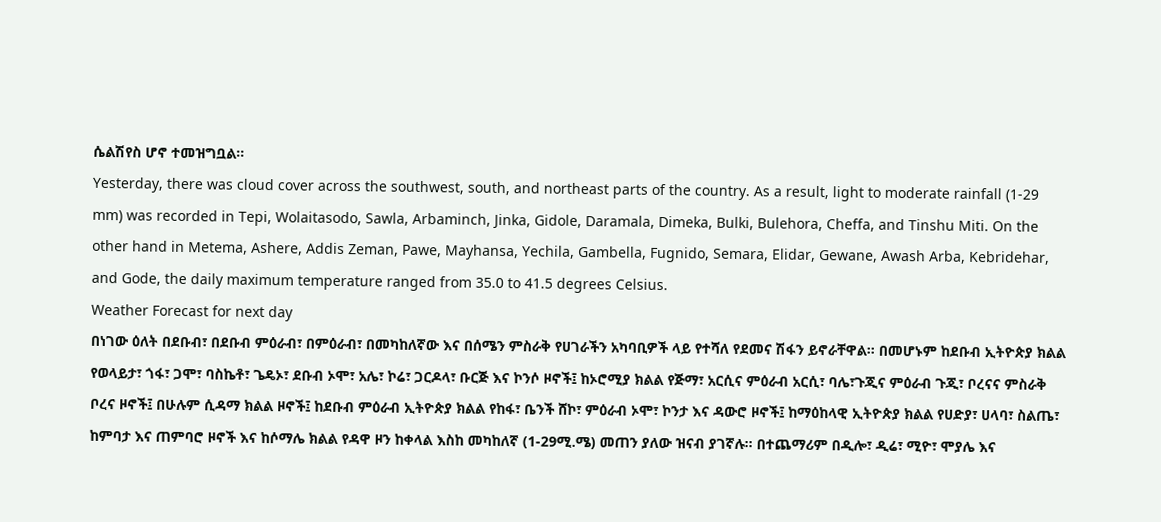ሴልሽየስ ሆኖ ተመዝግቧል፡፡
Yesterday, there was cloud cover across the southwest, south, and northeast parts of the country. As a result, light to moderate rainfall (1-29 mm) was recorded in Tepi, Wolaitasodo, Sawla, Arbaminch, Jinka, Gidole, Daramala, Dimeka, Bulki, Bulehora, Cheffa, and Tinshu Miti. On the other hand in Metema, Ashere, Addis Zeman, Pawe, Mayhansa, Yechila, Gambella, Fugnido, Semara, Elidar, Gewane, Awash Arba, Kebridehar, and Gode, the daily maximum temperature ranged from 35.0 to 41.5 degrees Celsius.
Weather Forecast for next day
በነገው ዕለት በደቡብ፣ በደቡብ ምዕራብ፣ በምዕራብ፣ በመካከለኛው እና በሰሜን ምስራቅ የሀገራችን አካባቢዎች ላይ የተሻለ የደመና ሽፋን ይኖራቸዋል፡፡ በመሆኑም ከደቡብ ኢትዮጵያ ክልል የወላይታ፣ ጎፋ፣ ጋሞ፣ ባስኬቶ፣ ጌዴኦ፣ ደቡብ ኦሞ፣ አሌ፣ ኮሬ፣ ጋርዶላ፣ ቡርጅ እና ኮንሶ ዞኖች፤ ከኦሮሚያ ክልል የጅማ፣ አርሲና ምዕራብ አርሲ፣ ባሌ፣ጉጂና ምዕራብ ጉጂ፣ ቦረናና ምስራቅ ቦረና ዞኖች፤ በሁሉም ሲዳማ ክልል ዞኖች፤ ከደቡብ ምዕራብ ኢትዮጵያ ክልል የከፋ፣ ቤንች ሸኮ፣ ምዕራብ ኦሞ፣ ኮንታ እና ዳውሮ ዞኖች፤ ከማዕከላዊ ኢትዮጵያ ክልል የሀድያ፣ ሀላባ፣ ስልጤ፣ ከምባታ እና ጠምባሮ ዞኖች እና ከሶማሌ ክልል የዳዋ ዞን ከቀላል እስከ መካከለኛ (1-29ሚ.ሜ) መጠን ያለው ዝናብ ያገኛሉ፡፡ በተጨማሪም በዲሎ፣ ዲሬ፣ ሚዮ፣ ሞያሌ እና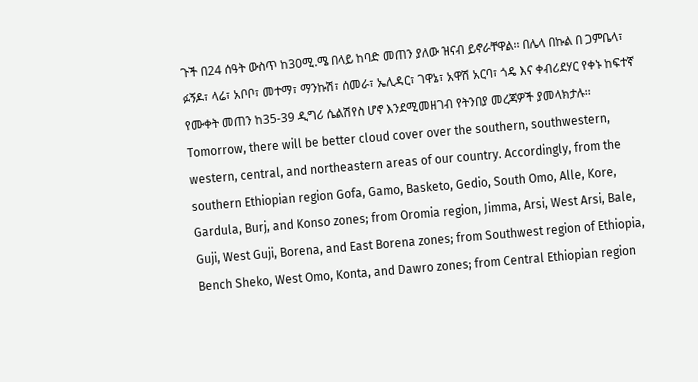ጉች በ24 ሰዓት ውስጥ ከ30ሚ.ሜ በላይ ከባድ መጠን ያለው ዝናብ ይኖራቸዋል፡፡ በሌላ በኩል በ ጋምቤላ፣ ፉኝዶ፣ ላሬ፣ አቦቦ፣ መተማ፣ ማንኩሽ፣ ሰመራ፣ ኤሊዳር፣ ገዋኔ፣ አዋሽ አርባ፣ ጎዴ እና ቀብሪደሃር የቀኑ ከፍተኛ የሙቀት መጠን ከ35-39 ዲግሪ ሴልሽየስ ሆኖ እንደሚመዘገብ የትንበያ መረጃዎች ያመላክታሉ፡፡
Tomorrow, there will be better cloud cover over the southern, southwestern, western, central, and northeastern areas of our country. Accordingly, from the southern Ethiopian region Gofa, Gamo, Basketo, Gedio, South Omo, Alle, Kore, Gardula, Burj, and Konso zones; from Oromia region, Jimma, Arsi, West Arsi, Bale, Guji, West Guji, Borena, and East Borena zones; from Southwest region of Ethiopia, Bench Sheko, West Omo, Konta, and Dawro zones; from Central Ethiopian region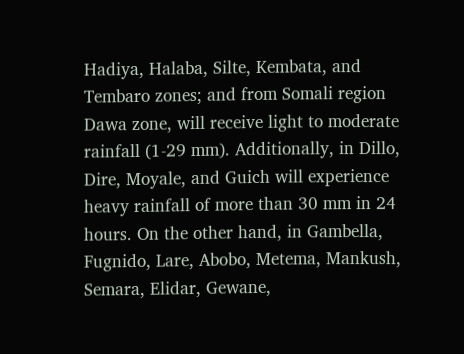Hadiya, Halaba, Silte, Kembata, and Tembaro zones; and from Somali region Dawa zone, will receive light to moderate rainfall (1-29 mm). Additionally, in Dillo, Dire, Moyale, and Guich will experience heavy rainfall of more than 30 mm in 24 hours. On the other hand, in Gambella, Fugnido, Lare, Abobo, Metema, Mankush, Semara, Elidar, Gewane,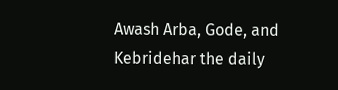Awash Arba, Gode, and Kebridehar the daily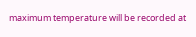maximum temperature will be recorded at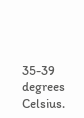35-39 degrees Celsius.